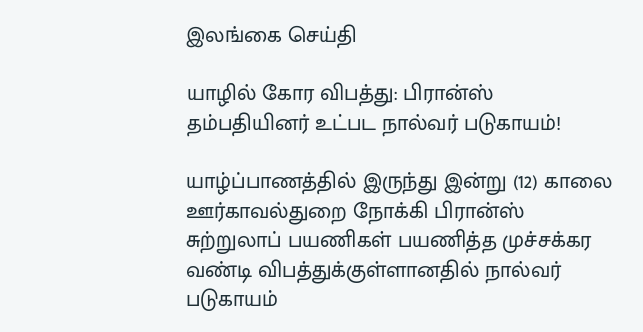இலங்கை செய்தி

யாழில் கோர விபத்து: பிரான்ஸ் தம்பதியினர் உட்பட நால்வர் படுகாயம்!

யாழ்ப்பாணத்தில் இருந்து இன்று (12) காலை ஊர்காவல்துறை நோக்கி பிரான்ஸ் சுற்றுலாப் பயணிகள் பயணித்த முச்சக்கர வண்டி விபத்துக்குள்ளானதில் நால்வர் படுகாயம்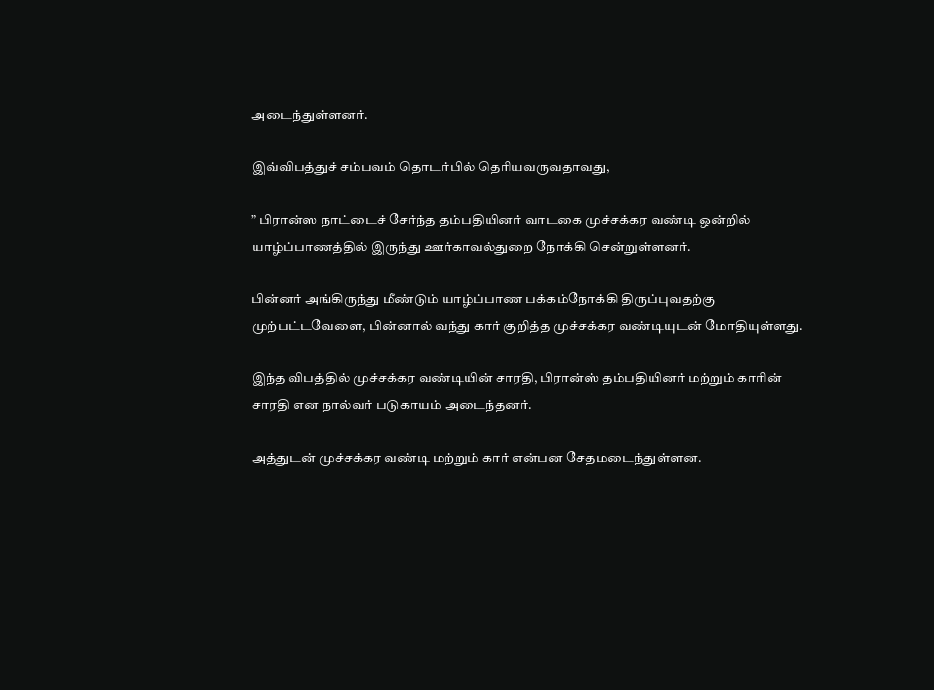அடைந்துள்ளனர்.

இவ்விபத்துச் சம்பவம் தொடர்பில் தெரியவருவதாவது,

” பிரான்ஸ நாட்டைச் சேர்ந்த தம்பதியினர் வாடகை முச்சக்கர வண்டி ஒன்றில் யாழ்ப்பாணத்தில் இருந்து ஊர்காவல்துறை நோக்கி சென்றுள்ளனர்.

பின்னர் அங்கிருந்து மீண்டும் யாழ்ப்பாண பக்கம்நோக்கி திருப்புவதற்கு முற்பட்டவேளை, பின்னால் வந்து கார் குறித்த முச்சக்கர வண்டியுடன் மோதியுள்ளது.

இந்த விபத்தில் முச்சக்கர வண்டியின் சாரதி, பிரான்ஸ் தம்பதியினர் மற்றும் காரின் சாரதி என நால்வர் படுகாயம் அடைந்தனர்.

அத்துடன் முச்சக்கர வண்டி மற்றும் கார் என்பன சேதமடைந்துள்ளன.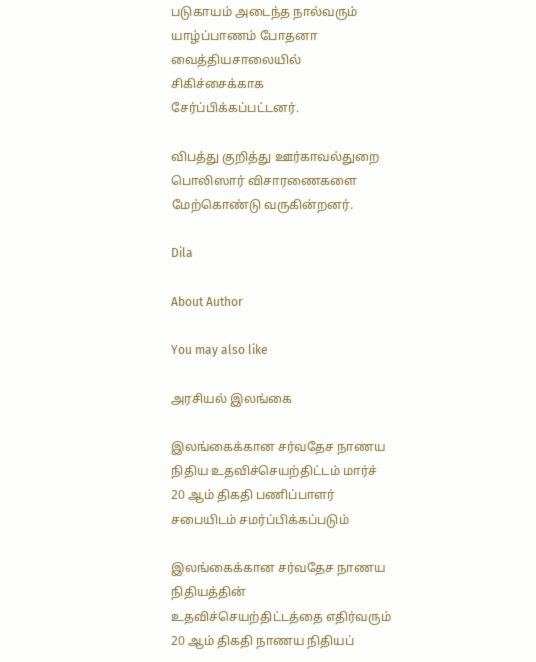படுகாயம் அடைந்த நால்வரும் யாழ்ப்பாணம் போதனா வைத்தியசாலையில் சிகிச்சைக்காக சேர்ப்பிக்கப்பட்டனர்.

விபத்து குறித்து ஊர்காவல்துறை பொலிஸார் விசாரணைகளை மேற்கொண்டு வருகின்றனர்.

Dila

About Author

You may also like

அரசியல் இலங்கை

இலங்கைக்கான சர்வதேச நாணய நிதிய உதவிச்செயற்திட்டம் மார்ச் 20 ஆம் திகதி பணிப்பாளர் சபையிடம் சமர்ப்பிக்கப்படும்

இலங்கைக்கான சர்வதேச நாணய நிதியத்தின் உதவிச்செயற்திட்டத்தை எதிர்வரும் 20 ஆம் திகதி நாணய நிதியப்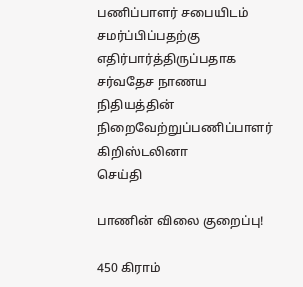பணிப்பாளர் சபையிடம் சமர்ப்பிப்பதற்கு எதிர்பார்த்திருப்பதாக சர்வதேச நாணய நிதியத்தின் நிறைவேற்றுப்பணிப்பாளர் கிறிஸ்டலினா
செய்தி

பாணின் விலை குறைப்பு!

450 கிராம்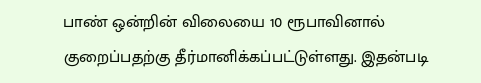பாண் ஒன்றின் விலையை 10 ரூபாவினால் குறைப்பதற்கு தீர்மானிக்கப்பட்டுள்ளது. இதன்படி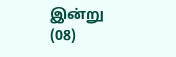இன்று (08)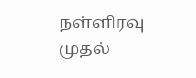நள்ளிரவு முதல்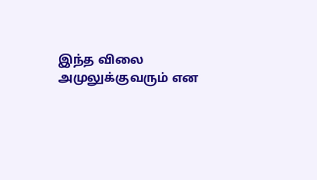இந்த விலை அமுலுக்குவரும் என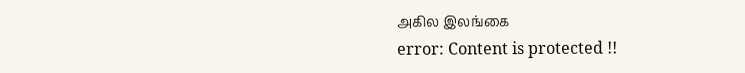அகில இலங்கை
error: Content is protected !!